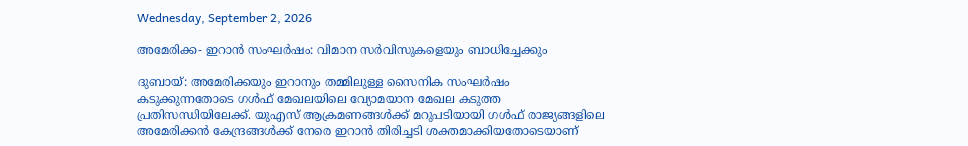Wednesday, September 2, 2026

അമേരിക്ക- ഇറാന്‍ സംഘര്‍ഷം: വിമാന സര്‍വിസുകളെയും ബാധിച്ചേക്കും

ദുബായ്: അമേരിക്കയും ഇറാനും തമ്മിലുള്ള സൈനിക സംഘര്‍ഷം കടുക്കുന്നതോടെ ഗള്‍ഫ് മേഖലയിലെ വ്യോമയാന മേഖല കടുത്ത പ്രതിസന്ധിയിലേക്ക്. യുഎസ് ആക്രമണങ്ങള്‍ക്ക് മറുപടിയായി ഗള്‍ഫ് രാജ്യങ്ങളിലെ അമേരിക്കന്‍ കേന്ദ്രങ്ങള്‍ക്ക് നേരെ ഇറാന്‍ തിരിച്ചടി ശക്തമാക്കിയതോടെയാണ്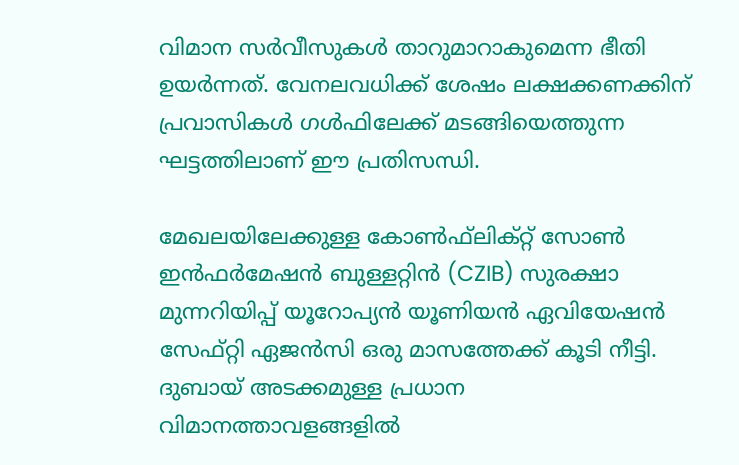വിമാന സര്‍വീസുകള്‍ താറുമാറാകുമെന്ന ഭീതി ഉയര്‍ന്നത്. വേനലവധിക്ക് ശേഷം ലക്ഷക്കണക്കിന് പ്രവാസികള്‍ ഗള്‍ഫിലേക്ക് മടങ്ങിയെത്തുന്ന ഘട്ടത്തിലാണ് ഈ പ്രതിസന്ധി.

മേഖലയിലേക്കുള്ള കോണ്‍ഫ്‌ലിക്റ്റ് സോണ്‍ ഇന്‍ഫര്‍മേഷന്‍ ബുള്ളറ്റിന്‍ (CZIB) സുരക്ഷാ മുന്നറിയിപ്പ് യൂറോപ്യന്‍ യൂണിയന്‍ ഏവിയേഷന്‍ സേഫ്റ്റി ഏജന്‍സി ഒരു മാസത്തേക്ക് കൂടി നീട്ടി. ദുബായ് അടക്കമുള്ള പ്രധാന വിമാനത്താവളങ്ങളില്‍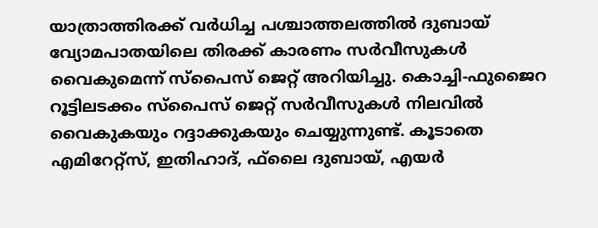യാത്രാത്തിരക്ക് വര്‍ധിച്ച പശ്ചാത്തലത്തില്‍ ദുബായ് വ്യോമപാതയിലെ തിരക്ക് കാരണം സര്‍വീസുകള്‍ വൈകുമെന്ന് സ്‌പൈസ് ജെറ്റ് അറിയിച്ചു. കൊച്ചി-ഫുജൈറ റൂട്ടിലടക്കം സ്‌പൈസ് ജെറ്റ് സര്‍വീസുകള്‍ നിലവില്‍ വൈകുകയും റദ്ദാക്കുകയും ചെയ്യുന്നുണ്ട്. കൂടാതെ എമിറേറ്റ്സ്, ഇതിഹാദ്, ഫ്‌ലൈ ദുബായ്, എയര്‍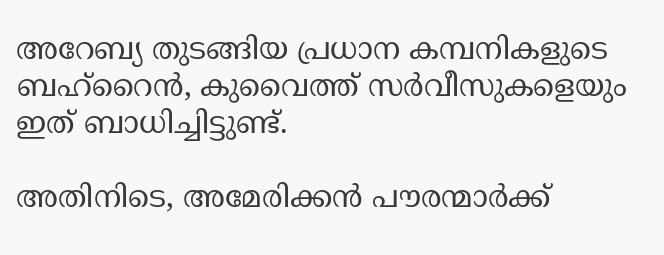അറേബ്യ തുടങ്ങിയ പ്രധാന കമ്പനികളുടെ ബഹ്റൈന്‍, കുവൈത്ത് സര്‍വീസുകളെയും ഇത് ബാധിച്ചിട്ടുണ്ട്.

അതിനിടെ, അമേരിക്കന്‍ പൗരന്മാര്‍ക്ക്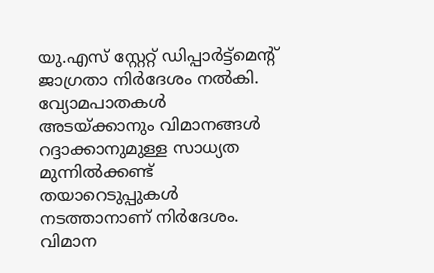യു.എസ് സ്റ്റേറ്റ് ഡിപ്പാര്‍ട്ട്മെന്റ് ജാഗ്രതാ നിര്‍ദേശം നല്‍കി. വ്യോമപാതകള്‍ അടയ്ക്കാനും വിമാനങ്ങള്‍ റദ്ദാക്കാനുമുള്ള സാധ്യത മുന്നില്‍ക്കണ്ട് തയാറെടുപ്പുകള്‍ നടത്താനാണ് നിര്‍ദേശം. വിമാന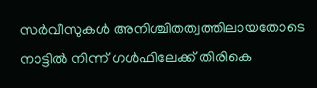സര്‍വീസുകള്‍ അനിശ്ചിതത്വത്തിലായതോടെ നാട്ടില്‍ നിന്ന് ഗള്‍ഫിലേക്ക് തിരികെ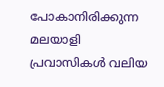പോകാനിരിക്കുന്ന മലയാളി പ്രവാസികള്‍ വലിയ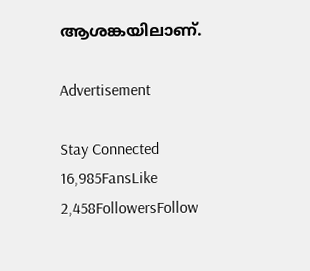ആശങ്കയിലാണ്.

Advertisement

Stay Connected
16,985FansLike
2,458FollowersFollow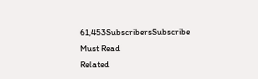61,453SubscribersSubscribe
Must Read
Related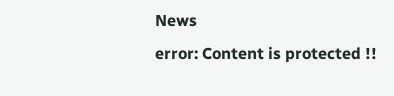News
error: Content is protected !!